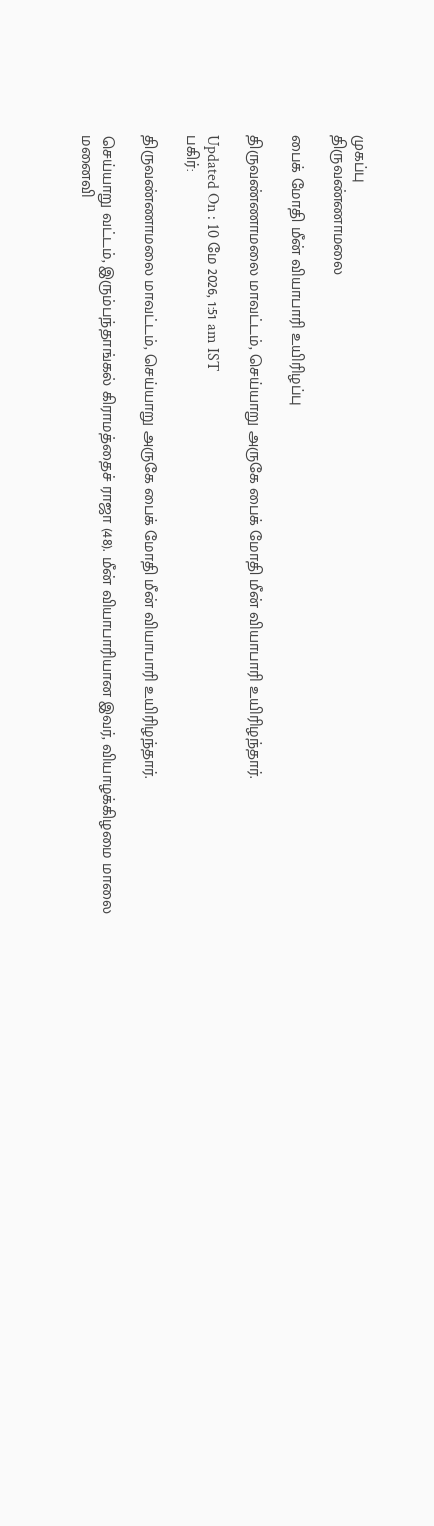முகப்பு
திருவண்ணாமலை

பைக் மோதி மீன் வியாபாரி உயிரிழப்பு

திருவண்ணாமலை மாவட்டம், செய்யாறு அருகே பைக் மோதி மீன் வியாபாரி உயிரிழந்தார்.

Updated On : 10 மே 2026, 1:51 am IST
பகிர்:

திருவண்ணாமலை மாவட்டம், செய்யாறு அருகே பைக் மோதி மீன் வியாபாரி உயிரிழந்தார்.

செய்யாறு வட்டம், இரும்பந்தாங்கல் கிராமத்தைச் ராஜா (48). மீன் வியாபாரியான இவர், வியாழக்கிழமை மாலை மனைவி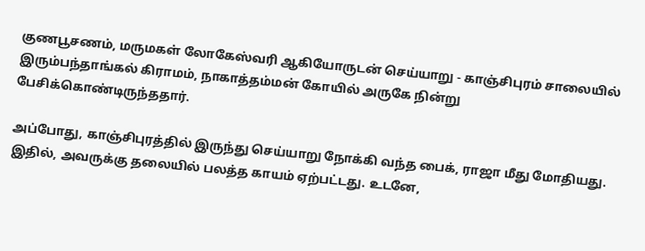குணபூசணம், மருமகள் லோகேஸ்வரி ஆகியோருடன் செய்யாறு - காஞ்சிபுரம் சாலையில் இரும்பந்தாங்கல் கிராமம், நாகாத்தம்மன் கோயில் அருகே நின்று பேசிக்கொண்டிருந்ததார்.

அப்போது, காஞ்சிபுரத்தில் இருந்து செய்யாறு நோக்கி வந்த பைக், ராஜா மீது மோதியது. இதில், அவருக்கு தலையில் பலத்த காயம் ஏற்பட்டது. உடனே,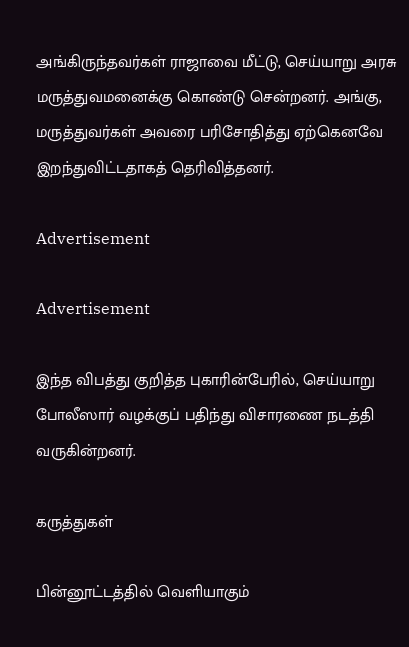அங்கிருந்தவர்கள் ராஜாவை மீட்டு, செய்யாறு அரசு மருத்துவமனைக்கு கொண்டு சென்றனர். அங்கு, மருத்துவர்கள் அவரை பரிசோதித்து ஏற்கெனவே இறந்துவிட்டதாகத் தெரிவித்தனர்.

Advertisement

Advertisement

இந்த விபத்து குறித்த புகாரின்பேரில், செய்யாறு போலீஸார் வழக்குப் பதிந்து விசாரணை நடத்தி வருகின்றனர்.

கருத்துகள்

பின்னூட்டத்தில் வெளியாகும்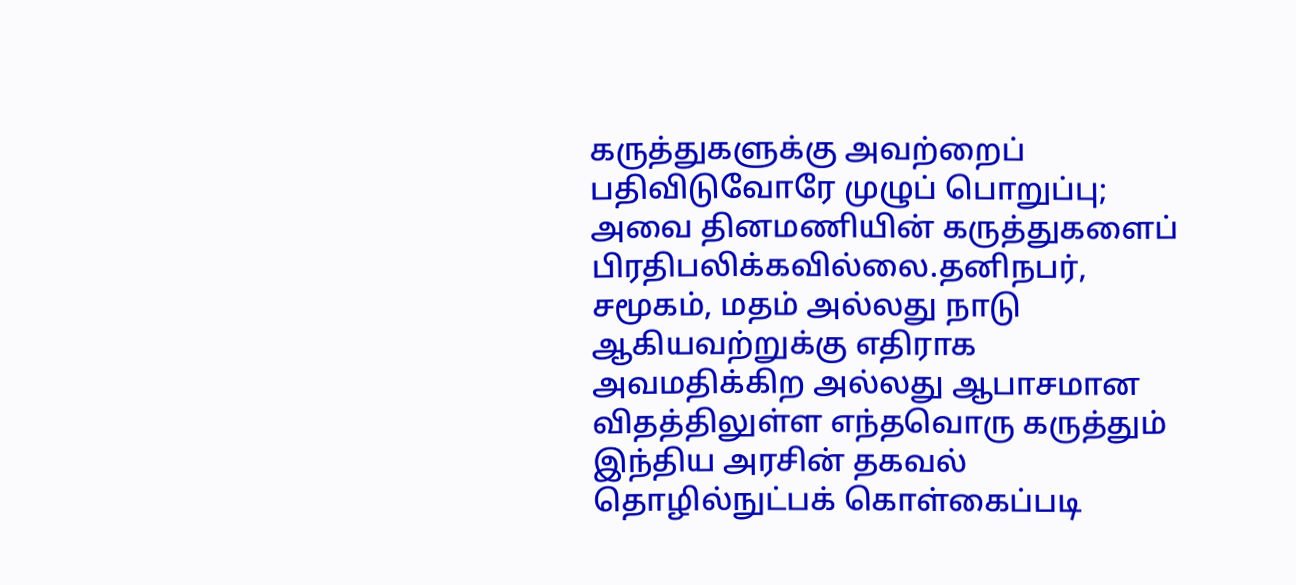கருத்துகளுக்கு அவற்றைப் பதிவிடுவோரே முழுப் பொறுப்பு; அவை தினமணியின் கருத்துகளைப் பிரதிபலிக்கவில்லை.தனிநபர், சமூகம், மதம் அல்லது நாடு ஆகியவற்றுக்கு எதிராக அவமதிக்கிற அல்லது ஆபாசமான விதத்திலுள்ள எந்தவொரு கருத்தும் இந்திய அரசின் தகவல் தொழில்நுட்பக் கொள்கைப்படி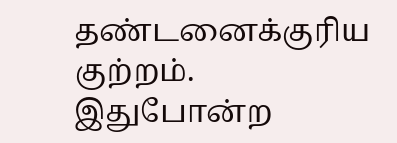தண்டனைக்குரிய குற்றம். இதுபோன்ற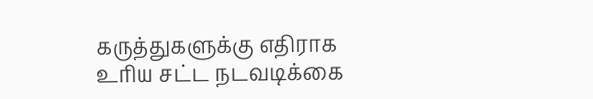கருத்துகளுக்கு எதிராக உரிய சட்ட நடவடிக்கை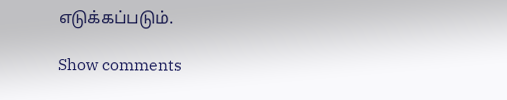எடுக்கப்படும்.

Show comments